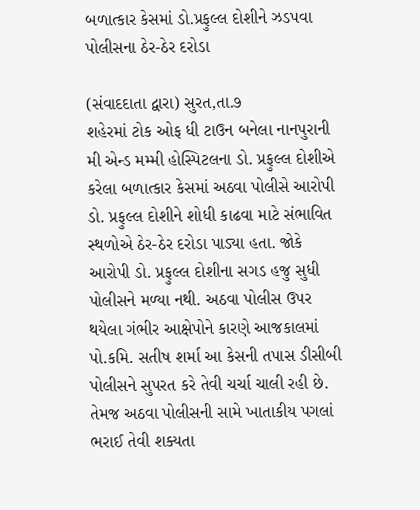બળાત્કાર કેસમાં ડો.પ્રફુલ્લ દોશીને ઝડપવા પોલીસના ઠેર-ઠેર દરોડા

(સંવાદદાતા દ્વારા) સુરત,તા.૭
શહેરમાં ટોક ઓફ ધી ટાઉન બનેલા નાનપુરાની મી એન્ડ મમ્મી હોસ્પિટલના ડો. પ્રફુલ્લ દોશીએ કરેલા બળાત્કાર કેસમાં અઠવા પોલીસે આરોપી ડો. પ્રફુલ્લ દોશીને શોધી કાઢવા માટે સંભાવિત સ્થળોએ ઠેર-ઠેર દરોડા પાડ્યા હતા. જોકે આરોપી ડો. પ્રફુલ્લ દોશીના સગડ હજુ સુધી પોલીસને મળ્યા નથી. અઠવા પોલીસ ઉપર થયેલા ગંભીર આક્ષેપોને કારણે આજકાલમાં પો.કમિ. સતીષ શર્મા આ કેસની તપાસ ડીસીબી પોલીસને સુપરત કરે તેવી ચર્ચા ચાલી રહી છે. તેમજ અઠવા પોલીસની સામે ખાતાકીય પગલાં ભરાઈ તેવી શક્યતા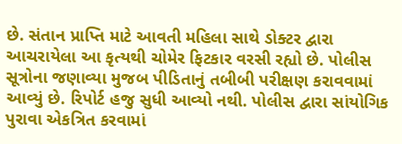છે. સંતાન પ્રાપ્તિ માટે આવતી મહિલા સાથે ડોક્ટર દ્વારા આચરાયેલા આ કૃત્યથી ચોમેર ફિટકાર વરસી રહ્યો છે. પોલીસ સૂત્રોના જણાવ્યા મુજબ પીડિતાનું તબીબી પરીક્ષણ કરાવવામાં આવ્યું છે. રિપોર્ટ હજુ સુધી આવ્યો નથી. પોલીસ દ્વારા સાંયોગિક પુરાવા એકત્રિત કરવામાં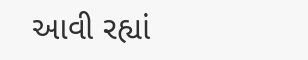આવી રહ્યાં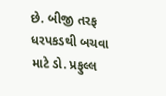છે. બીજી તરફ ધરપકડથી બચવા માટે ડો. પ્રફુલ્લ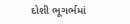દોશી ભૂગર્ભમાં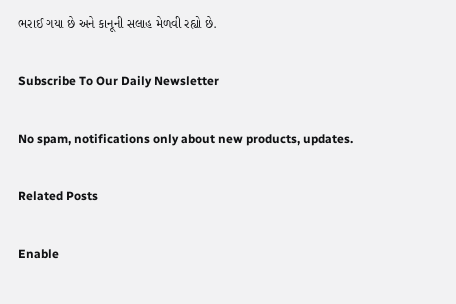ભરાઈ ગયા છે અને કાનૂની સલાહ મેળવી રહ્યો છે.

Subscribe To Our Daily Newsletter

No spam, notifications only about new products, updates.

Related Posts

Enable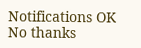Notifications OK No thanks